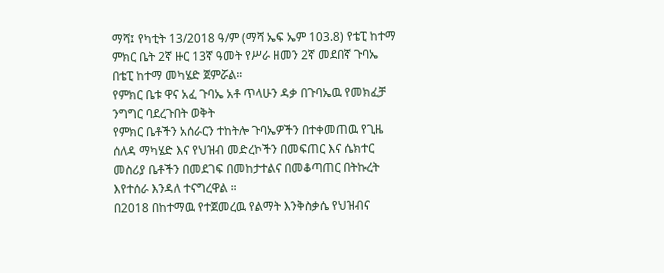ማሻ፤ የካቲት 13/2018 ዓ/ም (ማሻ ኤፍ ኤም 103.8) የቴፒ ከተማ ምክር ቤት 2ኛ ዙር 13ኛ ዓመት የሥራ ዘመን 2ኛ መደበኛ ጉባኤ በቴፒ ከተማ መካሄድ ጀምሯል።
የምክር ቤቱ ዋና አፈ ጉባኤ አቶ ጥላሁን ዳቃ በጉባኤዉ የመክፈቻ ንግግር ባደረጉበት ወቅት
የምክር ቤቶችን አሰራርን ተከትሎ ጉባኤዎችን በተቀመጠዉ የጊዜ ሰለዳ ማካሄድ እና የህዝብ መድረኮችን በመፍጠር እና ሴክተር መስሪያ ቤቶችን በመደገፍ በመከታተልና በመቆጣጠር በትኩረት እየተሰራ እንዳለ ተናግረዋል ።
በ2018 በከተማዉ የተጀመረዉ የልማት እንቅስቃሴ የህዝብና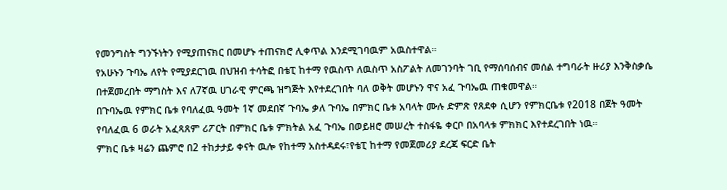የመንግስት ግንኙነትን የሚያጠናክር በመሆኑ ተጠናክሮ ሊቀጥል እንደሚገባዉም አዉስተዋል።
የአሁኑን ጉባኤ ለየት የሚያደርገዉ በህዝብ ተሳትፎ በቴፒ ከተማ የዉስጥ ለዉስጥ አስፖልት ለመገንባት ገቢ የማሰባሰብና መሰል ተግባራት ዙሪያ እንቅስቃሴ በተጀመረበት ማግስት እና ለ7ኛዉ ሀገራዊ ምርጫ ዝግጅት እየተደረገበት ባለ ወቅት መሆኑን ዋና አፈ ጉባኤዉ ጠቁመዋል።
በጉባኤዉ የምክር ቤቱ የባለፈዉ ዓመት 1ኛ መደበኛ ጉባኤ ቃለ ጉባኤ በምክር ቤቱ አባላት ሙሉ ድምጽ የጸደቀ ሲሆን የምክርቤቱ የ2018 በጀት ዓመት የባለፈዉ 6 ወራት አፈጻጸም ሪፖርት በምክር ቤቱ ምክትል አፈ ጉባኤ በወይዘሮ መሠረት ተስፋዬ ቀርቦ በአባላቱ ምክክር እየተደረገበት ነዉ።
ምክር ቤቱ ዛሬን ጨምሮ በ2 ተከታታይ ቀናት ዉሎ የከተማ አስተዳደሩ፣የቴፒ ከተማ የመጀመሪያ ደረጃ ፍርድ ቤት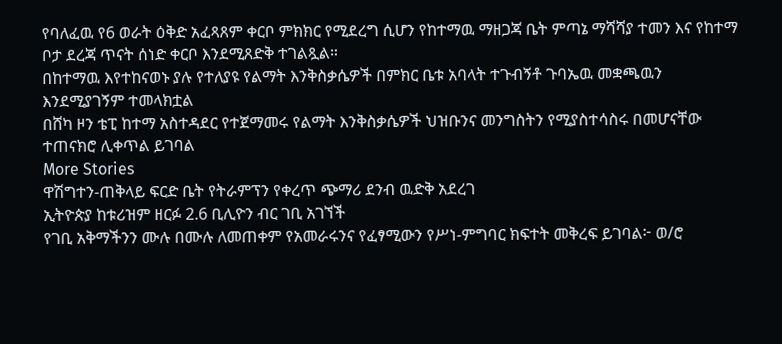የባለፈዉ የ6 ወራት ዕቅድ አፈጻጸም ቀርቦ ምክክር የሚደረግ ሲሆን የከተማዉ ማዘጋጃ ቤት ምጣኔ ማሻሻያ ተመን እና የከተማ ቦታ ደረጃ ጥናት ሰነድ ቀርቦ እንደሚጸድቅ ተገልጿል።
በከተማዉ እየተከናወኑ ያሉ የተለያዩ የልማት እንቅስቃሴዎች በምክር ቤቱ አባላት ተጉብኝቶ ጉባኤዉ መቋጫዉን እንደሚያገኝም ተመላክቷል
በሸካ ዞን ቴፒ ከተማ አስተዳደር የተጀማመሩ የልማት እንቅስቃሴዎች ህዝቡንና መንግስትን የሚያስተሳስሩ በመሆናቸው ተጠናክሮ ሊቀጥል ይገባል
More Stories
ዋሽግተን-ጠቅላይ ፍርድ ቤት የትራምፕን የቀረጥ ጭማሪ ደንብ ዉድቅ አደረገ
ኢትዮጵያ ከቱሪዝም ዘርፉ 2.6 ቢሊዮን ብር ገቢ አገኘች
የገቢ አቅማችንን ሙሉ በሙሉ ለመጠቀም የአመራሩንና የፈፃሚውን የሥነ-ምግባር ክፍተት መቅረፍ ይገባል፦ ወ/ሮ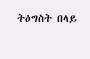ትዕግስት በላይ